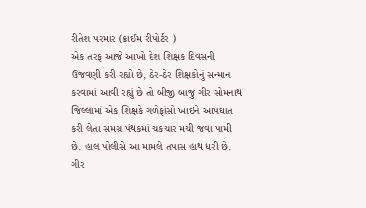રીતેશ પરમાર (ક્રાઈમ રીપોર્ટર )
એક તરફ આજે આખો દેશ શિક્ષક દિવસની ઉજવણી કરી રહ્યો છે, ઠેર-ઠેર શિક્ષકોનું સન્માન કરવામાં આવી રહ્યું છે તો બીજી બાજુ ગીર સોમનાથ જિલ્લામાં એક શિક્ષકે ગળેફાંસો ખાઇને આપઘાત કરી લેતા સમગ્ર પંથકમાં ચકચાર મચી જવા પામી છે. હાલ પોલીસે આ મામલે તપાસ હાથ ધરી છે.
ગીર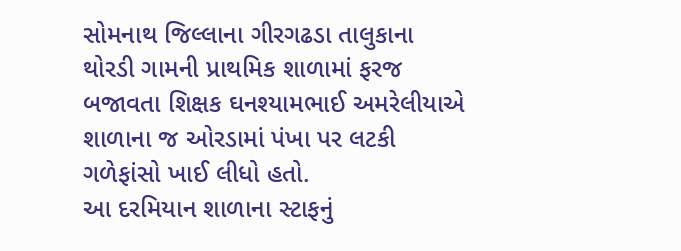સોમનાથ જિલ્લાના ગીરગઢડા તાલુકાના થોરડી ગામની પ્રાથમિક શાળામાં ફરજ બજાવતા શિક્ષક ઘનશ્યામભાઈ અમરેલીયાએ શાળાના જ ઓરડામાં પંખા પર લટકી ગળેફાંસો ખાઈ લીધો હતો.
આ દરમિયાન શાળાના સ્ટાફનું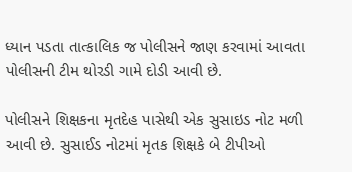ધ્યાન પડતા તાત્કાલિક જ પોલીસને જાણ કરવામાં આવતા પોલીસની ટીમ થોરડી ગામે દોડી આવી છે.

પોલીસને શિક્ષકના મૃતદેહ પાસેથી એક સુસાઇડ નોટ મળી આવી છે. સુસાઈડ નોટમાં મૃતક શિક્ષકે બે ટીપીઓ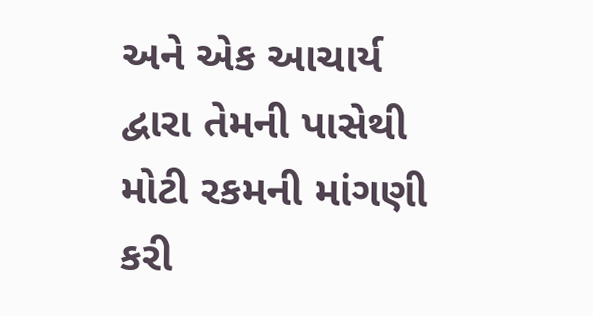અને એક આચાર્ય દ્વારા તેમની પાસેથી મોટી રકમની માંગણી કરી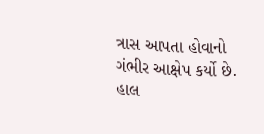ત્રાસ આપતા હોવાનો ગંભીર આક્ષેપ કર્યો છે.
હાલ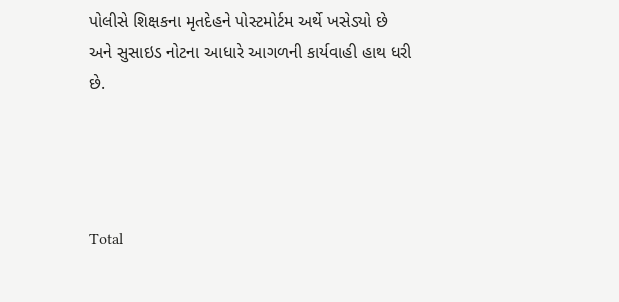પોલીસે શિક્ષકના મૃતદેહને પોસ્ટમોર્ટમ અર્થે ખસેડ્યો છે અને સુસાઇડ નોટના આધારે આગળની કાર્યવાહી હાથ ધરી છે.




Total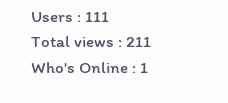Users : 111
Total views : 211
Who's Online : 1